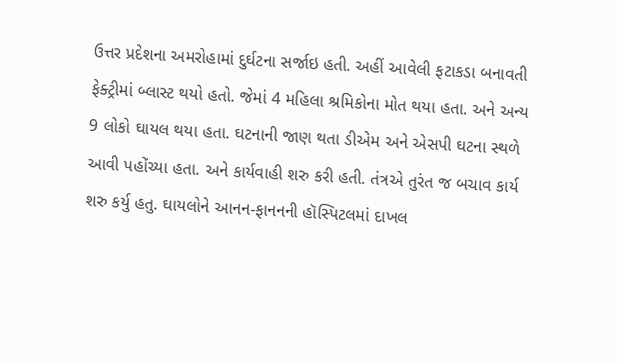ઉત્તર પ્રદેશના અમરોહામાં દુર્ઘટના સર્જાઇ હતી. અહીં આવેલી ફટાકડા બનાવતી ફેક્ટ્રીમાં બ્લાસ્ટ થયો હતો. જેમાં 4 મહિલા શ્રમિકોના મોત થયા હતા. અને અન્ય 9 લોકો ઘાયલ થયા હતા. ઘટનાની જાણ થતા ડીએમ અને એસપી ઘટના સ્થળે આવી પહોંચ્યા હતા. અને કાર્યવાહી શરુ કરી હતી. તંત્રએ તુરંત જ બચાવ કાર્ય શરુ કર્યુ હતુ. ઘાયલોને આનન-ફાનનની હૉસ્પિટલમાં દાખલ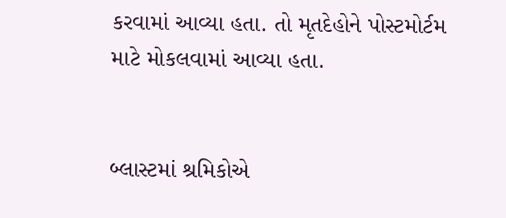કરવામાં આવ્યા હતા. તો મૃતદેહોને પોસ્ટમોર્ટમ માટે મોકલવામાં આવ્યા હતા.


બ્લાસ્ટમાં શ્રમિકોએ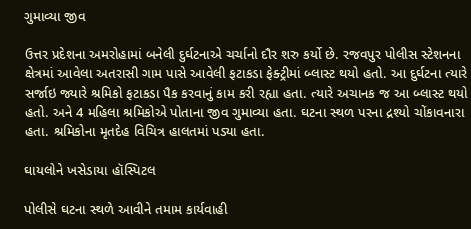ગુમાવ્યા જીવ

ઉત્તર પ્રદેશના અમરોહામાં બનેલી દુર્ઘટનાએ ચર્ચાનો દૌર શરુ કર્યો છે. રજવપુર પોલીસ સ્ટેશનના ક્ષેત્રમાં આવેલા અતરાસી ગામ પાસે આવેલી ફટાકડા ફેક્ટ્રીમાં બ્લાસ્ટ થયો હતો. આ દુર્ઘટના ત્યારે સર્જાઇ જ્યારે શ્રમિકો ફટાકડા પૈક કરવાનું કામ કરી રહ્યા હતા. ત્યારે અચાનક જ આ બ્લાસ્ટ થયો હતો. અને 4 મહિલા શ્રમિકોએ પોતાના જીવ ગુમાવ્યા હતા. ઘટના સ્થળ પરના દ્રશ્યો ચોંકાવનારા હતા. શ્રમિકોના મૃતદેહ વિચિત્ર હાલતમાં પડ્યા હતા.

ઘાયલોને ખસેડાયા હૉસ્પિટલ

પોલીસે ઘટના સ્થળે આવીને તમામ કાર્યવાહી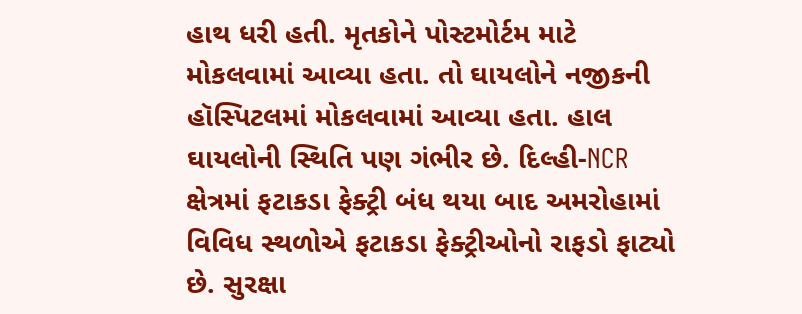હાથ ધરી હતી. મૃતકોને પોસ્ટમોર્ટમ માટે મોકલવામાં આવ્યા હતા. તો ઘાયલોને નજીકની હૉસ્પિટલમાં મોકલવામાં આવ્યા હતા. હાલ ઘાયલોની સ્થિતિ પણ ગંભીર છે. દિલ્હી-NCR ક્ષેત્રમાં ફટાકડા ફેક્ટ્રી બંધ થયા બાદ અમરોહામાં વિવિધ સ્થળોએ ફટાકડા ફેક્ટ્રીઓનો રાફડો ફાટ્યો છે. સુરક્ષા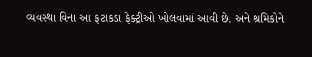વ્યવસ્થા વિના આ ફટાકડા ફેક્ટ્રીઓ ખોલવામાં આવી છે. અને શ્રમિકોને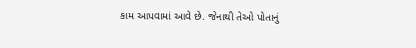કામ આપવામાં આવે છે. જેનાથી તેઓ પોતાનું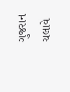ગુજરાન ચલાવે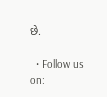છે.

  • Follow us on: